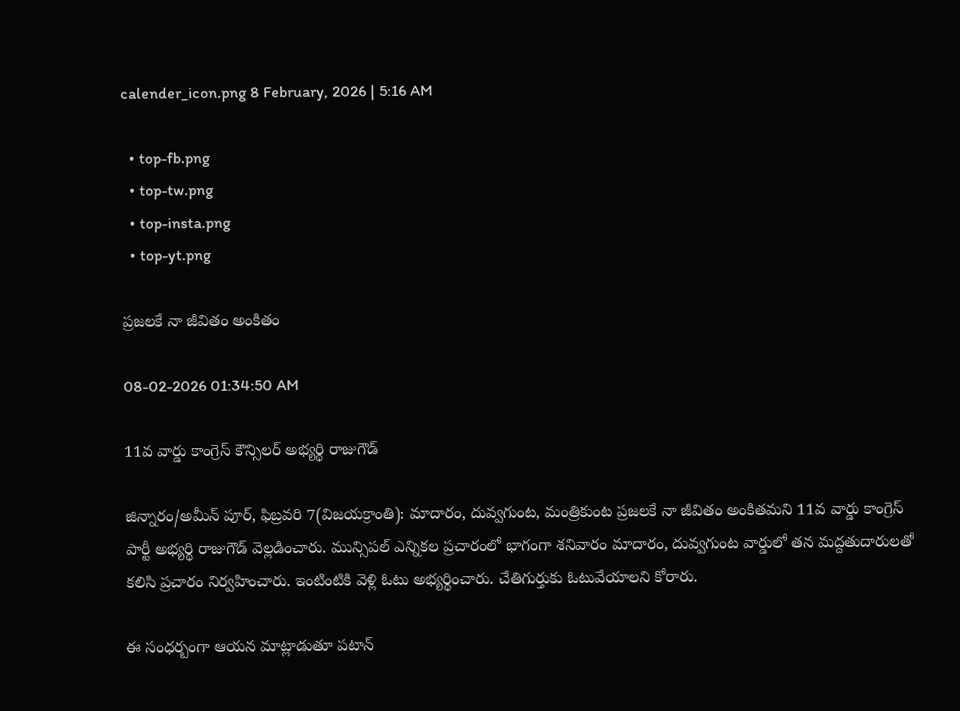calender_icon.png 8 February, 2026 | 5:16 AM

  • top-fb.png
  • top-tw.png
  • top-insta.png
  • top-yt.png

ప్రజలకే నా జీవితం అంకితం

08-02-2026 01:34:50 AM

11వ వార్డు కాంగ్రెస్ కౌన్సిలర్ అభ్యర్థి రాజుగౌడ్

జిన్నారం/అమీన్ పూర్, ఫిబ్రవరి 7(విజయక్రాంతి): మాదారం, దువ్వగుంట, మంత్రికుంట ప్రజలకే నా జీవితం అంకితమని 11వ వార్డు కాంగ్రెస్ పార్టీ అభ్యర్థి రాజుగౌడ్ వెల్లడించారు. మున్సిపల్ ఎన్నికల ప్రచారంలో భాగంగా శనివారం మాదారం, దువ్వగుంట వార్డులో తన మద్దతుదారులతో కలిసి ప్రచారం నిర్వహించారు. ఇంటింటికి వెళ్లి ఓటు అభ్యర్థించారు. చేతిగుర్తుకు ఓటువేయాలని కోరారు.

ఈ సంధర్బంగా ఆయన మాట్లాడుతూ పటాన్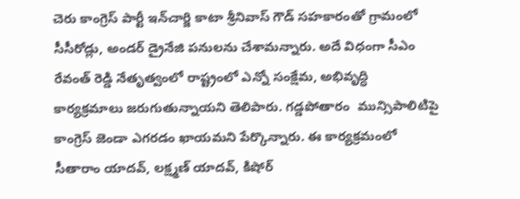చెరు కాంగ్రెస్ పార్టీ ఇన్‌చార్జి కాటా శ్రీనివాస్ గౌడ్ సహకారంతో గ్రామంలో సీసీరోడ్లు, అండర్ డ్రైనేజి పనులను చేశామన్నారు. అదే విధంగా సీఎం రేవంత్ రెడ్డి నేతృత్వంలో రాష్ట్రంలో ఎన్నో సంక్షేమ, అభివృద్ధి కార్యక్రమాలు జరుగుతున్నాయని తెలిపారు. గడ్డపోతారం  మున్సిపాలిటిపై కాంగ్రెస్ జెండా ఎగరడం ఖాయమని పేర్కొన్నారు. ఈ కార్యక్రమంలో సీతారాం యాదవ్, లక్ష్మణ్ యాదవ్, కిషోర్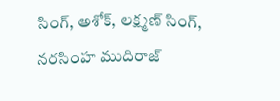సింగ్, అశోక్, లక్ష్మణ్ సింగ్, నరసింహ ముదిరాజ్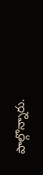పాల్గొన్నారు.